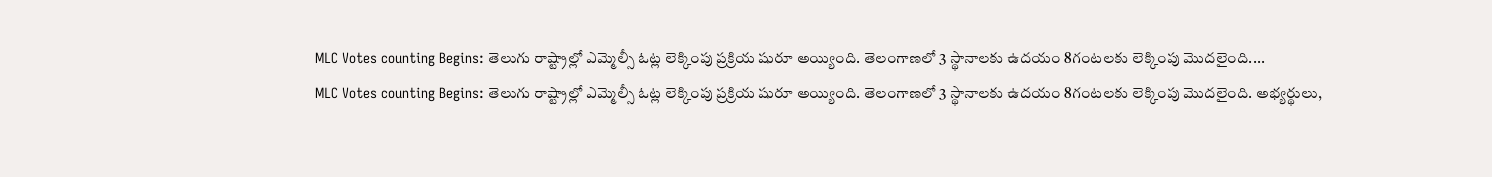MLC Votes counting Begins: తెలుగు రాష్ట్రాల్లో ఎమ్మెల్సీ ఓట్ల లెక్కింపు ప్రక్రియ షురూ అయ్యింది. తెలంగాణలో 3 స్థానాలకు ఉదయం 8గంటలకు లెక్కింపు మొదలైంది....
MLC Votes counting Begins: తెలుగు రాష్ట్రాల్లో ఎమ్మెల్సీ ఓట్ల లెక్కింపు ప్రక్రియ షురూ అయ్యింది. తెలంగాణలో 3 స్థానాలకు ఉదయం 8గంటలకు లెక్కింపు మొదలైంది. అభ్యర్థులు,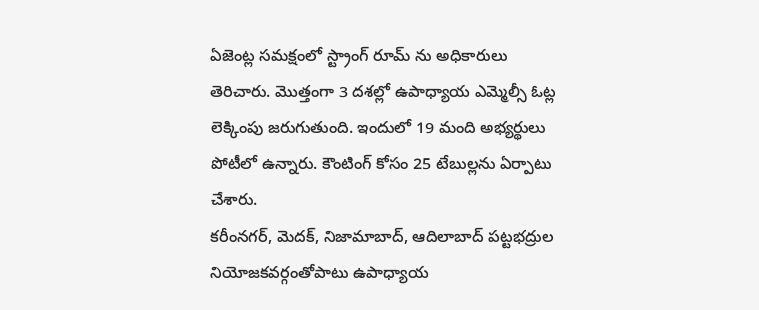ఏజెంట్ల సమక్షంలో స్ట్రాంగ్ రూమ్ ను అధికారులు తెరిచారు. మొత్తంగా 3 దశల్లో ఉపాధ్యాయ ఎమ్మెల్సీ ఓట్ల లెక్కింపు జరుగుతుంది. ఇందులో 19 మంది అభ్యర్థులు పోటీలో ఉన్నారు. కౌంటింగ్ కోసం 25 టేబుల్లను ఏర్పాటు చేశారు.
కరీంనగర్, మెదక్, నిజామాబాద్, ఆదిలాబాద్ పట్టభద్రుల నియోజకవర్గంతోపాటు ఉపాధ్యాయ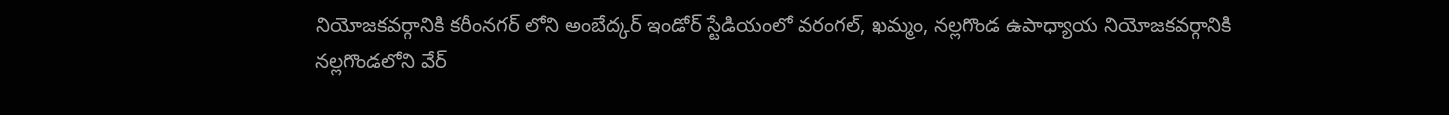నియోజకవర్గానికి కరీంనగర్ లోని అంబేద్కర్ ఇండోర్ స్టేడియంలో వరంగల్, ఖమ్మం, నల్లగొండ ఉపాధ్యాయ నియోజకవర్గానికి నల్లగొండలోని వేర్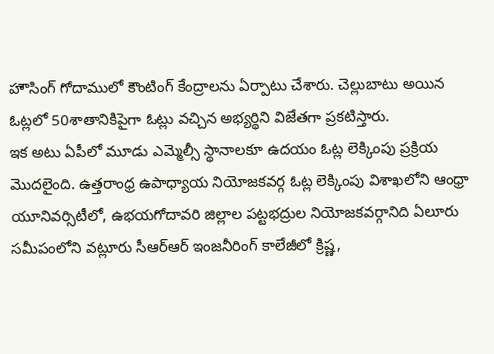హౌసింగ్ గోదాములో కౌంటింగ్ కేంద్రాలను ఏర్పాటు చేశారు. చెల్లుబాటు అయిన ఓట్లలో 50శాతానికిపైగా ఓట్లు వచ్చిన అభ్యర్థిని విజేతగా ప్రకటిస్తారు.
ఇక అటు ఏపీలో మూడు ఎమ్మెల్సీ స్థానాలకూ ఉదయం ఓట్ల లెక్కింపు ప్రక్రియ మొదలైంది. ఉత్తరాంధ్ర ఉపాధ్యాయ నియోజకవర్గ ఓట్ల లెక్కింపు విశాఖలోని ఆంధ్రా యూనివర్సిటీలో, ఉభయగోదావరి జిల్లాల పట్టభద్రుల నియోజకవర్గానిది ఏలూరు సమీపంలోని వట్లూరు సీఆర్ఆర్ ఇంజనీరింగ్ కాలేజీలో క్రిష్ణ,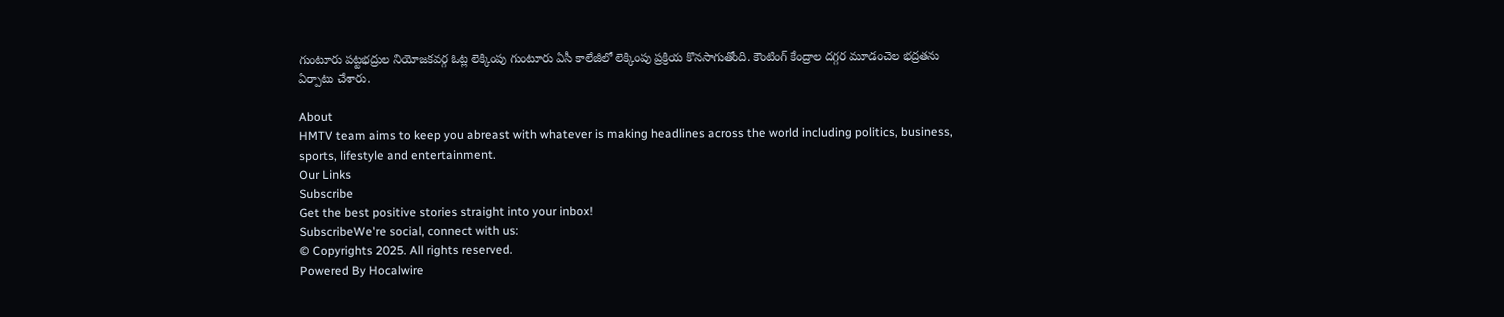గుంటూరు పట్టభద్రుల నియోజకవర్గ ఓట్ల లెక్కింపు గుంటూరు ఏసీ కాలేజీలో లెక్కింపు ప్రక్రియ కొనసాగుతోంది. కౌంటింగ్ కేంద్రాల దగ్గర మూడంచెల భద్రతను ఏర్పాటు చేశారు.

About
HMTV team aims to keep you abreast with whatever is making headlines across the world including politics, business, sports, lifestyle and entertainment.
Our Links
Subscribe
Get the best positive stories straight into your inbox!
SubscribeWe're social, connect with us:
© Copyrights 2025. All rights reserved.
Powered By Hocalwire